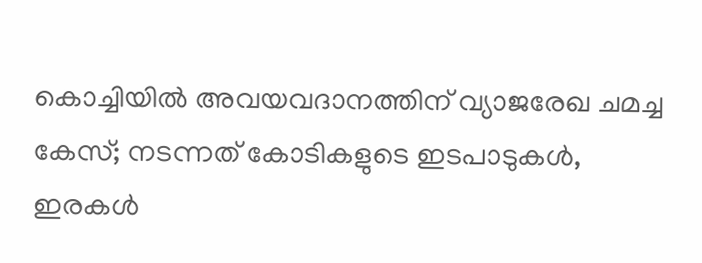കൊച്ചിയിൽ അവയവദാനത്തിന് വ്യാജരേഖ ചമച്ച കേസ്; നടന്നത് കോടികളുടെ ഇടപാടുകൾ, ഇരകൾ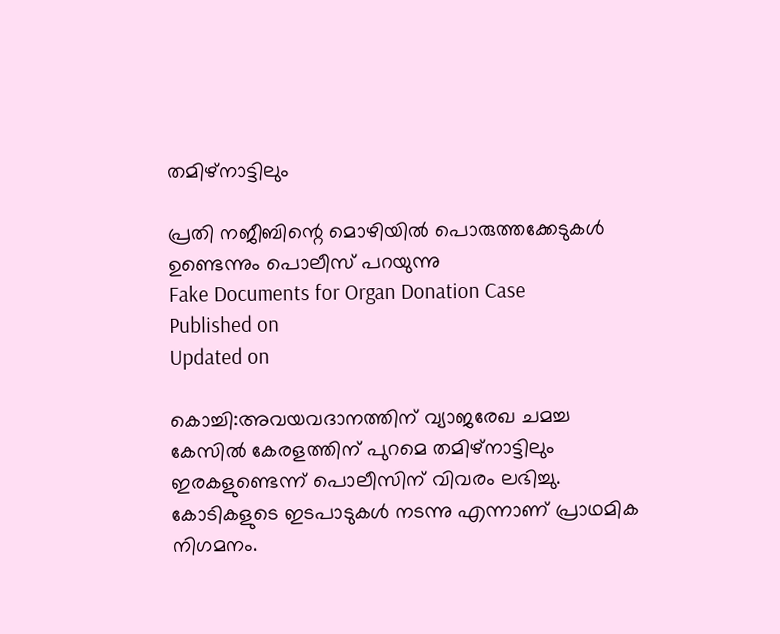തമിഴ്‌നാട്ടിലും

പ്രതി നജീബിന്റെ മൊഴിയിൽ പൊരുത്തക്കേടുകൾ ഉണ്ടെന്നും പൊലീസ് പറയുന്നു
Fake Documents for Organ Donation Case
Published on
Updated on

കൊച്ചി:അവയവദാനത്തിന് വ്യാജരേഖ ചമച്ച കേസിൽ കേരളത്തിന് പുറമെ തമിഴ്നാട്ടിലും ഇരകളുണ്ടെന്ന് പൊലീസിന് വിവരം ലഭിച്ചു. കോടികളുടെ ഇടപാടുകൾ നടന്നു എന്നാണ് പ്രാഥമിക നിഗമനം.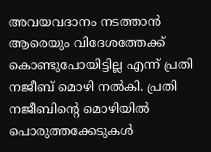അവയവദാനം നടത്താൻ ആരെയും വിദേശത്തേക്ക് കൊണ്ടുപോയിട്ടില്ല എന്ന് പ്രതി നജീബ് മൊഴി നൽകി. പ്രതി നജീബിന്റെ മൊഴിയിൽ പൊരുത്തക്കേടുകൾ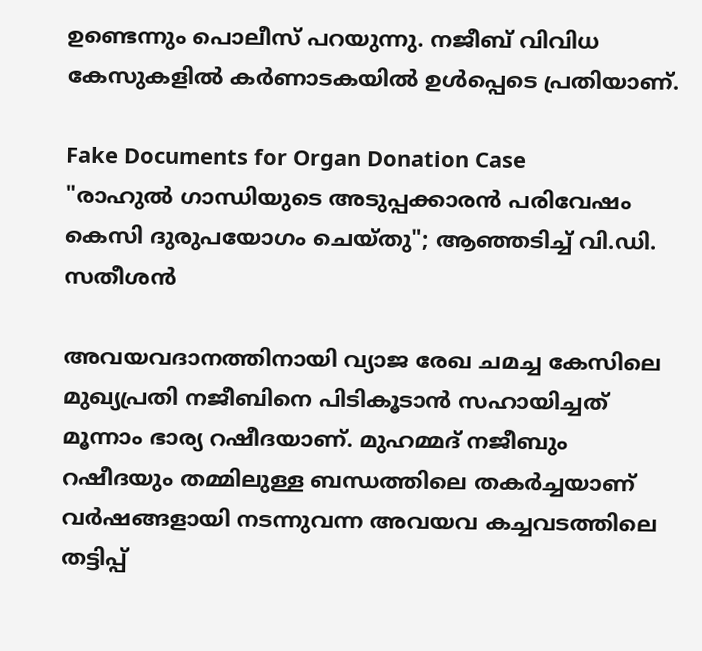ഉണ്ടെന്നും പൊലീസ് പറയുന്നു. നജീബ് വിവിധ കേസുകളിൽ കർണാടകയിൽ ഉൾപ്പെടെ പ്രതിയാണ്.

Fake Documents for Organ Donation Case
"രാഹുല്‍ ഗാന്ധിയുടെ അടുപ്പക്കാരന്‍ പരിവേഷം കെസി ദുരുപയോഗം ചെയ്തു"; ആഞ്ഞടിച്ച് വി.ഡി. സതീശന്‍

അവയവദാനത്തിനായി വ്യാജ രേഖ ചമച്ച കേസിലെ മുഖ്യപ്രതി നജീബിനെ പിടികൂടാൻ സഹായിച്ചത് മൂന്നാം ഭാര്യ റഷീദയാണ്. മുഹമ്മദ് നജീബും റഷീദയും തമ്മിലുള്ള ബന്ധത്തിലെ തകർച്ചയാണ് വർഷങ്ങളായി നടന്നുവന്ന അവയവ കച്ചവടത്തിലെ തട്ടിപ്പ്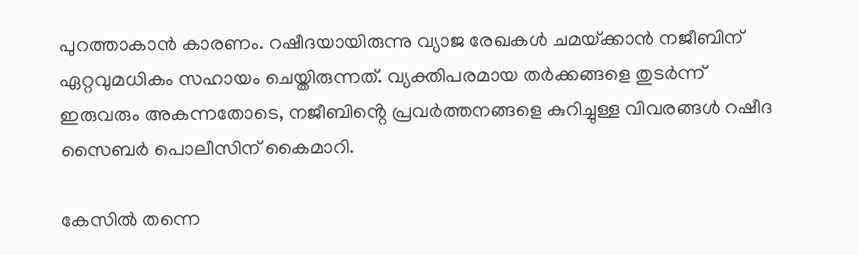പുറത്താകാൻ കാരണം. റഷീദയായിരുന്നു വ്യാജ രേഖകൾ ചമയ്‌ക്കാൻ നജീബിന് ഏറ്റവുമധികം സഹായം ചെയ്തിരുന്നത്. വ്യക്തിപരമായ തർക്കങ്ങളെ തുടർന്ന് ഇരുവരും അകന്നതോടെ, നജീബിൻ്റെ പ്രവർത്തനങ്ങളെ കുറിച്ചുള്ള വിവരങ്ങൾ റഷീദ സൈബർ പൊലീസിന് കൈമാറി.

കേസിൽ തന്നെ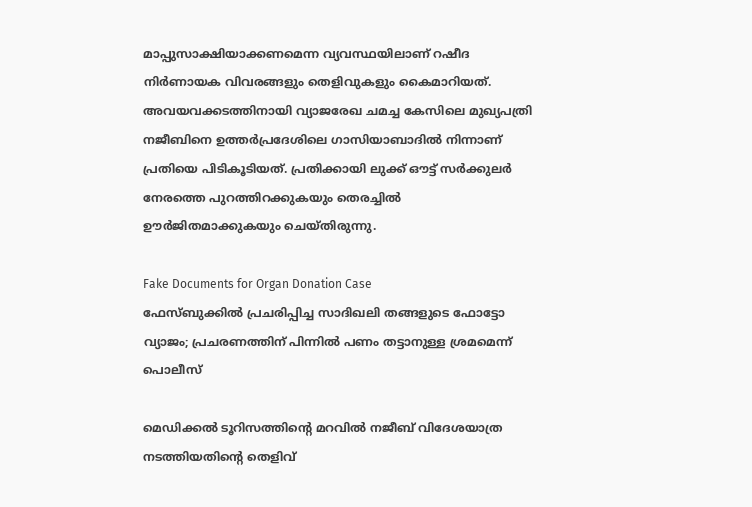മാപ്പുസാക്ഷിയാക്കണമെന്ന വ്യവസ്ഥയിലാണ് റഷീദ നിർണായക വിവരങ്ങളും തെളിവുകളും കൈമാറിയത്. അവയവക്കടത്തിനായി വ്യാജരേഖ ചമച്ച കേസിലെ മുഖ്യപത്രി നജീബിനെ ഉത്തര്‍പ്രദേശിലെ ഗാസിയാബാദില്‍ നിന്നാണ് പ്രതിയെ പിടികൂടിയത്. പ്രതിക്കായി ലുക്ക് ഔട്ട് സര്‍ക്കുലര്‍ നേരത്തെ പുറത്തിറക്കുകയും തെരച്ചില്‍ ഊര്‍ജിതമാക്കുകയും ചെയ്തിരുന്നു.

Fake Documents for Organ Donation Case
ഫേസ്ബുക്കിൽ പ്രചരിപ്പിച്ച സാദിഖലി തങ്ങളുടെ ഫോട്ടോ വ്യാജം; പ്രചരണത്തിന് പിന്നിൽ പണം തട്ടാനുള്ള ശ്രമമെന്ന് പൊലീസ്

മെഡിക്കല്‍ ടൂറിസത്തിൻ്റെ മറവില്‍ നജീബ് വിദേശയാത്ര നടത്തിയതിൻ്റെ തെളിവ്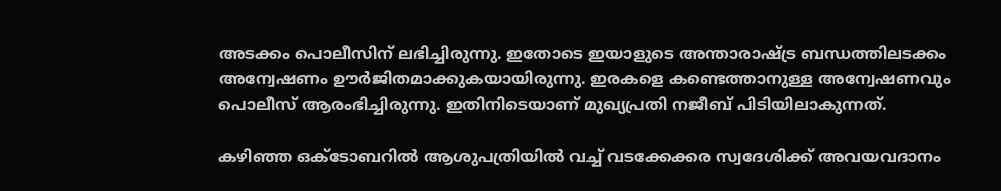അടക്കം പൊലീസിന് ലഭിച്ചിരുന്നു. ഇതോടെ ഇയാളുടെ അന്താരാഷ്ട്ര ബന്ധത്തിലടക്കം അന്വേഷണം ഊര്‍ജിതമാക്കുകയായിരുന്നു. ഇരകളെ കണ്ടെത്താനുള്ള അന്വേഷണവും പൊലീസ് ആരംഭിച്ചിരുന്നു. ഇതിനിടെയാണ് മുഖ്യപ്രതി നജീബ് പിടിയിലാകുന്നത്.

കഴിഞ്ഞ ഒക്ടോബറില്‍ ആശുപത്രിയില്‍ വച്ച് വടക്കേക്കര സ്വദേശിക്ക് അവയവദാനം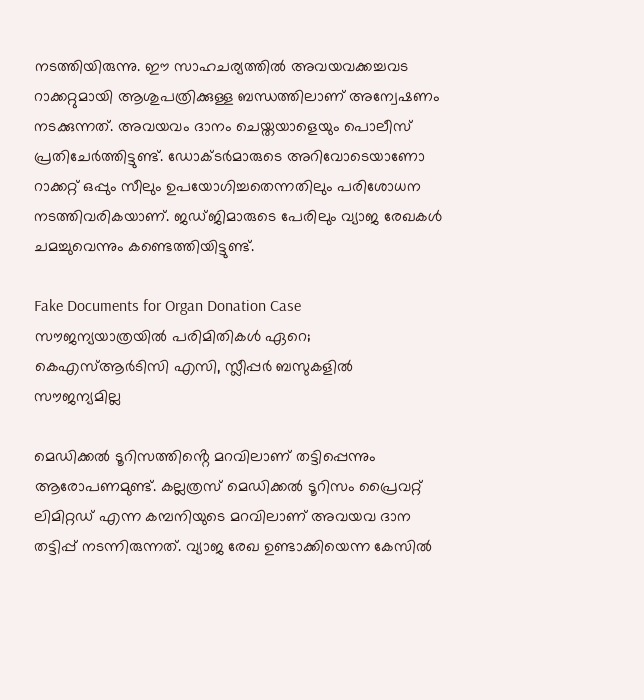നടത്തിയിരുന്നു. ഈ സാഹചര്യത്തില്‍ അവയവക്കച്ചവട റാക്കറ്റുമായി ആശുപത്രിക്കുള്ള ബന്ധത്തിലാണ് അന്വേഷണം നടക്കുന്നത്. അവയവം ദാനം ചെയ്തയാളെയും പൊലീസ് പ്രതിചേര്‍ത്തിട്ടുണ്ട്. ഡോക്ടര്‍മാരുടെ അറിവോടെയാണോ റാക്കറ്റ് ഒപ്പും സീലും ഉപയോഗിച്ചതെന്നതിലും പരിശോധന നടത്തിവരികയാണ്. ജഡ്ജിമാരുടെ പേരിലും വ്യാജ രേഖകള്‍ ചമച്ചുവെന്നും കണ്ടെത്തിയിട്ടുണ്ട്.

Fake Documents for Organ Donation Case
സൗജന്യയാത്രയിൽ പരിമിതികൾ ഏറെ; കെഎസ്ആർടിസി എസി, സ്ലീപ്പർ ബസുകളിൽ സൗജന്യമില്ല

മെഡിക്കല്‍ ടൂറിസത്തിൻ്റെ മറവിലാണ് തട്ടിപ്പെന്നും ആരോപണമുണ്ട്. കല്ലത്രസ് മെഡിക്കല്‍ ടൂറിസം പ്രൈവറ്റ് ലിമിറ്റഡ് എന്ന കമ്പനിയുടെ മറവിലാണ് അവയവ ദാന തട്ടിപ്പ് നടന്നിരുന്നത്. വ്യാജ രേഖ ഉണ്ടാക്കിയെന്ന കേസില്‍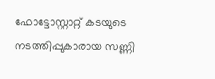ഫോട്ടോസ്റ്റാറ്റ് കടയുടെ നടത്തിപ്പുകാരായ സണ്ണി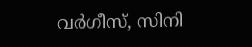വര്‍ഗീസ്, സിനി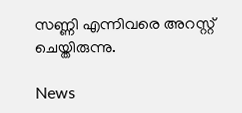സണ്ണി എന്നിവരെ അറസ്റ്റ് ചെയ്തിരുന്നു.

News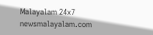Malayalam 24x7
newsmalayalam.com